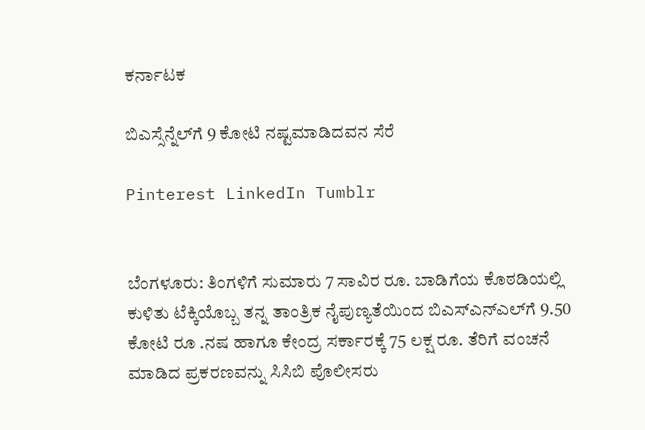ಕರ್ನಾಟಕ

ಬಿಎಸ್ಸೆನ್ನೆಲ್‌ಗೆ 9 ಕೋಟಿ ನಷ್ಟಮಾಡಿದವನ ಸೆರೆ‌

Pinterest LinkedIn Tumblr


ಬೆಂಗಳೂರು: ತಿಂಗಳಿಗೆ ಸುಮಾರು 7 ಸಾವಿರ ರೂ. ಬಾಡಿಗೆಯ ಕೊಠಡಿಯಲ್ಲಿ ಕುಳಿತು ಟೆಕ್ಕಿಯೊಬ್ಬ ತನ್ನ ತಾಂತ್ರಿಕ ನೈಪುಣ್ಯತೆಯಿಂದ ಬಿಎಸ್‌ಎನ್‌ಎಲ್‌ಗೆ 9.50 ಕೋಟಿ ರೂ .ನಷ ಹಾಗೂ ಕೇಂದ್ರ ಸರ್ಕಾರಕ್ಕೆ 75 ಲಕ್ಷ ರೂ. ತೆರಿಗೆ ವಂಚನೆ ಮಾಡಿದ ಪ್ರಕರಣವನ್ನು ಸಿಸಿಬಿ ಪೊಲೀಸರು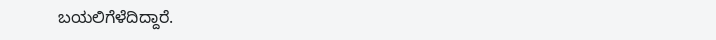ಬಯಲಿಗೆಳೆದಿದ್ದಾರೆ.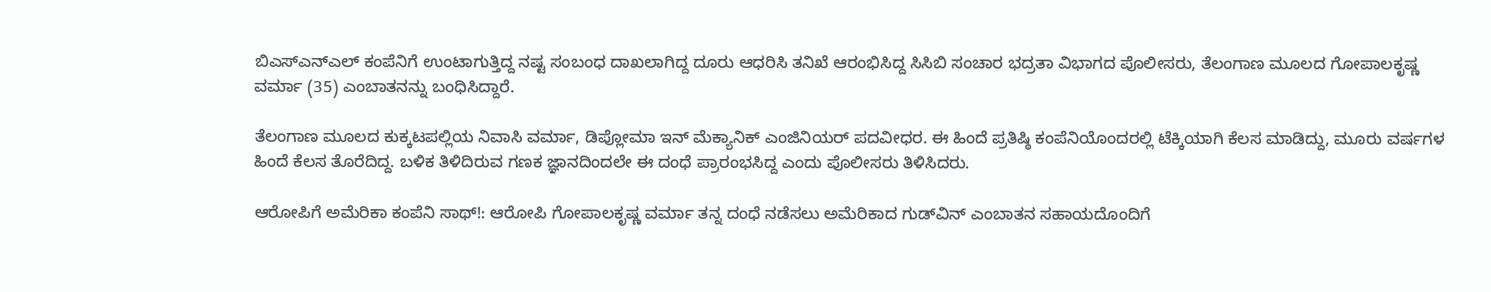ಬಿಎಸ್‌ಎನ್‌ಎಲ್‌ ಕಂಪೆನಿಗೆ ಉಂಟಾಗುತ್ತಿದ್ದ ನಷ್ಟ ಸಂಬಂಧ ದಾಖಲಾಗಿದ್ದ ದೂರು ಆಧರಿಸಿ ತನಿಖೆ ಆರಂಭಿಸಿದ್ದ ಸಿಸಿಬಿ ಸಂಚಾರ ಭದ್ರತಾ ವಿಭಾಗದ ಪೊಲೀಸರು, ತೆಲಂಗಾಣ ಮೂಲದ ಗೋಪಾಲಕೃಷ್ಣ ವರ್ಮಾ (35) ಎಂಬಾತನನ್ನು ಬಂಧಿಸಿದ್ದಾರೆ.

ತೆಲಂಗಾಣ ಮೂಲದ ಕುಕ್ಕಟಪಲ್ಲಿಯ ನಿವಾಸಿ ವರ್ಮಾ, ಡಿಪ್ಲೋಮಾ ಇನ್‌ ಮೆಕ್ಯಾನಿಕ್‌ ಎಂಜಿನಿಯರ್‌ ಪದವೀಧರ. ಈ ಹಿಂದೆ ಪ್ರತಿಷ್ಠಿ ಕಂಪೆನಿಯೊಂದರಲ್ಲಿ ಟೆಕ್ಕಿಯಾಗಿ ಕೆಲಸ ಮಾಡಿದ್ದು, ಮೂರು ವರ್ಷಗಳ ಹಿಂದೆ ಕೆಲಸ ತೊರೆದಿದ್ದ. ಬಳಿಕ ತಿಳಿದಿರುವ ಗಣಕ ಜ್ಞಾನದಿಂದಲೇ ಈ ದಂಧೆ ಪ್ರಾರಂಭಸಿದ್ದ ಎಂದು ಪೊಲೀಸರು ತಿಳಿಸಿದರು.

ಆರೋಪಿಗೆ ಅಮೆರಿಕಾ ಕಂಪೆನಿ ಸಾಥ್‌!: ಆರೋಪಿ ಗೋಪಾಲಕೃಷ್ಣ ವರ್ಮಾ ತನ್ನ ದಂಧೆ ನಡೆಸಲು ಅಮೆರಿಕಾದ ಗುಡ್‌ವಿನ್‌ ಎಂಬಾತನ ಸಹಾಯದೊಂದಿಗೆ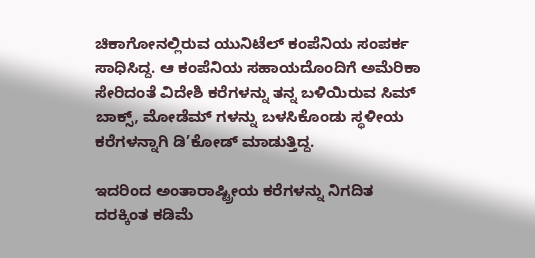ಚಿಕಾಗೋನಲ್ಲಿರುವ ಯುನಿಟೆಲ್‌ ಕಂಪೆನಿಯ ಸಂಪರ್ಕ ಸಾಧಿಸಿದ್ದ. ಆ ಕಂಪೆನಿಯ ಸಹಾಯದೊಂದಿಗೆ ಅಮೆರಿಕಾ ಸೇರಿದಂತೆ ವಿದೇಶಿ ಕರೆಗಳನ್ನು ತನ್ನ ಬಳಿಯಿರುವ ಸಿಮ್‌ ಬಾಕ್ಸ್‌, ಮೋಡೆಮ್‌ ಗಳನ್ನು ಬಳಸಿಕೊಂಡು ಸ್ಥಳೀಯ ಕರೆಗಳನ್ನಾಗಿ ಡಿ’ಕೋಡ್‌ ಮಾಡುತ್ತಿದ್ದ.

ಇದರಿಂದ ಅಂತಾರಾಷ್ಟ್ರೀಯ ಕರೆಗಳನ್ನು ನಿಗದಿತ ದರಕ್ಕಿಂತ ಕಡಿಮೆ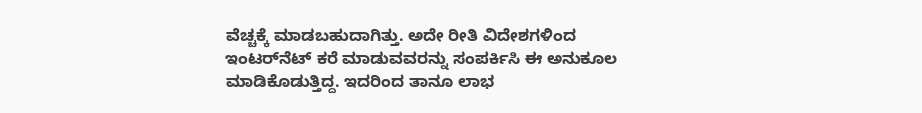ವೆಚ್ಚಕ್ಕೆ ಮಾಡಬಹುದಾಗಿತ್ತು. ಅದೇ ರೀತಿ ವಿದೇಶಗಳಿಂದ ಇಂಟರ್‌ನೆಟ್‌ ಕರೆ ಮಾಡುವವರನ್ನು ಸಂಪರ್ಕಿಸಿ ಈ ಅನುಕೂಲ ಮಾಡಿಕೊಡುತ್ತಿದ್ದ. ಇದರಿಂದ ತಾನೂ ಲಾಭ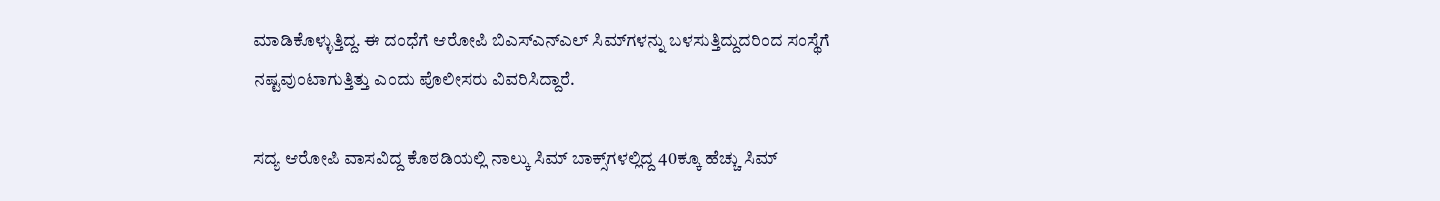ಮಾಡಿಕೊಳ್ಳುತ್ತಿದ್ದ. ಈ ದಂಧೆಗೆ ಆರೋಪಿ ಬಿಎಸ್‌ಎನ್‌ಎಲ್‌ ಸಿಮ್‌ಗಳನ್ನು ಬಳಸುತ್ತಿದ್ದುದರಿಂದ ಸಂಸ್ಥೆಗೆ ನಷ್ಟವುಂಟಾಗುತ್ತಿತ್ತು ಎಂದು ಪೊಲೀಸರು ವಿವರಿಸಿದ್ದಾರೆ.

ಸದ್ಯ ಆರೋಪಿ ವಾಸವಿದ್ದ ಕೊಠಡಿಯಲ್ಲಿ ನಾಲ್ಕು ಸಿಮ್‌ ಬಾಕ್ಸ್‌ಗಳಲ್ಲಿದ್ದ 40ಕ್ಕೂ ಹೆಚ್ಚು ಸಿಮ್‌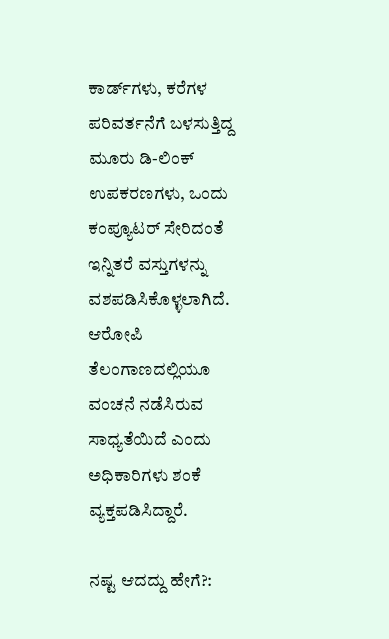ಕಾರ್ಡ್‌ಗಳು, ಕರೆಗಳ ಪರಿವರ್ತನೆಗೆ ಬಳಸುತ್ತಿದ್ದ ಮೂರು ಡಿ-ಲಿಂಕ್‌ ಉಪಕರಣಗಳು, ಒಂದು ಕಂಪ್ಯೂಟರ್‌ ಸೇರಿದಂತೆ ಇನ್ನಿತರೆ ವಸ್ತುಗಳನ್ನು ವಶಪಡಿಸಿಕೊಳ್ಳಲಾಗಿದೆ. ಆರೋಪಿ ತೆಲಂಗಾಣದಲ್ಲಿಯೂ ವಂಚನೆ ನಡೆಸಿರುವ ಸಾಧ್ಯತೆಯಿದೆ ಎಂದು ಅಧಿಕಾರಿಗಳು ಶಂಕೆ ವ್ಯಕ್ತಪಡಿಸಿದ್ದಾರೆ.

ನಷ್ಟ ಆದದ್ದು ಹೇಗೆ?: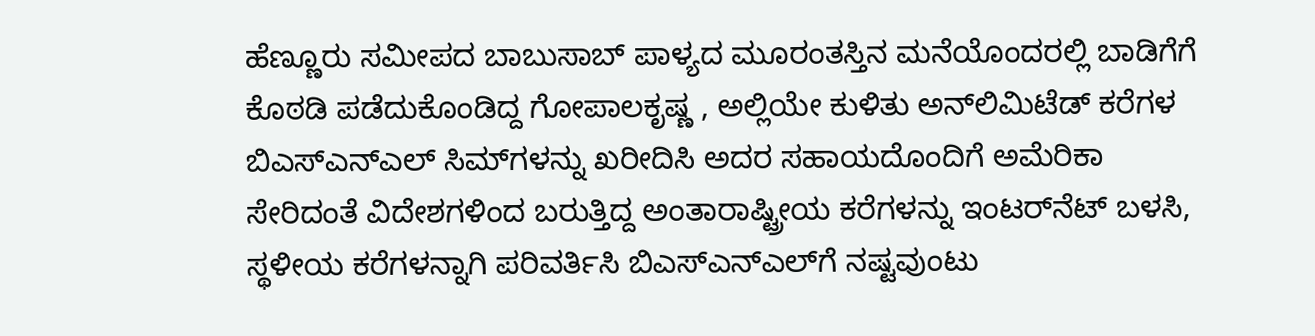ಹೆಣ್ಣೂರು ಸಮೀಪದ ಬಾಬುಸಾಬ್‌ ಪಾಳ್ಯದ ಮೂರಂತಸ್ತಿನ ಮನೆಯೊಂದರಲ್ಲಿ ಬಾಡಿಗೆಗೆ ಕೊಠಡಿ ಪಡೆದುಕೊಂಡಿದ್ದ ಗೋಪಾಲಕೃಷ್ಣ , ಅಲ್ಲಿಯೇ ಕುಳಿತು ಅನ್‌ಲಿಮಿಟೆಡ್‌ ಕರೆಗಳ ಬಿಎಸ್‌ಎನ್‌ಎಲ್‌ ಸಿಮ್‌ಗಳನ್ನು ಖರೀದಿಸಿ ಅದರ ಸಹಾಯದೊಂದಿಗೆ ಅಮೆರಿಕಾ ಸೇರಿದಂತೆ ವಿದೇಶಗಳಿಂದ ಬರುತ್ತಿದ್ದ ಅಂತಾರಾಷ್ಟ್ರೀಯ ಕರೆಗಳನ್ನು ಇಂಟರ್‌ನೆಟ್‌ ಬಳಸಿ, ಸ್ಥಳೀಯ ಕರೆಗಳನ್ನಾಗಿ ಪರಿವರ್ತಿಸಿ ಬಿಎಸ್‌ಎನ್‌ಎಲ್‌ಗೆ ನಷ್ಟವುಂಟು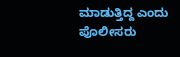ಮಾಡುತ್ತಿದ್ದ ಎಂದು ಪೊಲೀಸರು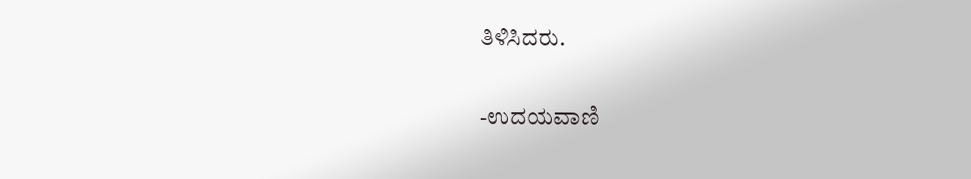ತಿಳಿಸಿದರು.

-ಉದಯವಾಣಿ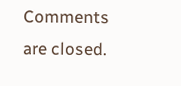Comments are closed.